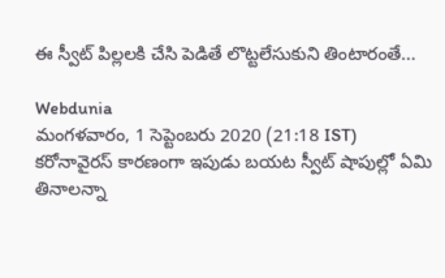ఈ స్వీట్ పిల్లలకి చేసి పెడితే లొట్టలేసుకుని తింటారంతే...

Webdunia
మంగళవారం, 1 సెప్టెంబరు 2020 (21:18 IST)
కరోనావైరస్ కారణంగా ఇపుడు బయట స్వీట్ షాపుల్లో ఏమి తినాలన్నా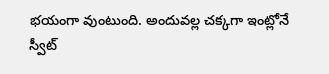భయంగా వుంటుంది. అందువల్ల చక్కగా ఇంట్లోనే స్వీట్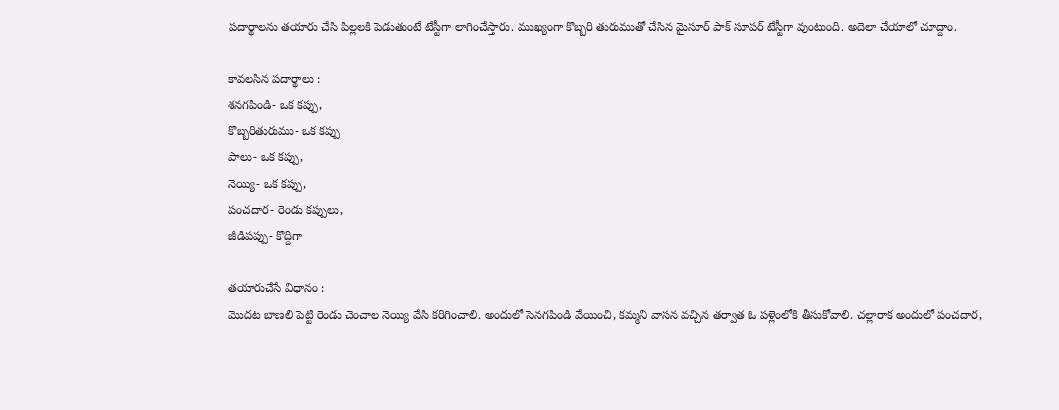పదార్థాలను తయారు చేసి పిల్లలకి పెడుతుంటే టేస్టీగా లాగించేస్తారు. ముఖ్యంగా కొబ్బరి తురుముతో చేసిన మైసూర్ పాక్ సూపర్ టేస్టీగా వుంటుంది. అదెలా చేయాలో చూద్దాం.

కావలసిన పదార్థాలు :
శనగపిండి- ఒక కప్పు,
కొబ్బరితురుము- ఒక కప్పు
పాలు- ఒక కప్పు,
నెయ్యి- ఒక కప్పు,
పంచదార- రెండు కప్పులు,
జీడిపప్పు- కొద్దిగా

తయారుచేసే విధానం :
మొదట బాణలి పెట్టి రెండు చెంచాల నెయ్యి వేసి కరిగించాలి. అందులో సెనగపిండి వేయించి, కమ్మని వాసన వచ్చిన తర్వాత ఓ పళ్లెంలోకి తీసుకోవాలి. చల్లారాక అందులో పంచదార,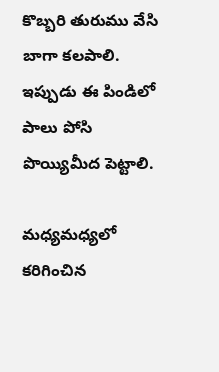కొబ్బరి తురుము వేసి బాగా కలపాలి. ఇప్పుడు ఈ పిండిలో పాలు పోసి పొయ్యిమీద పెట్టాలి.

మధ్యమధ్యలో కరిగించిన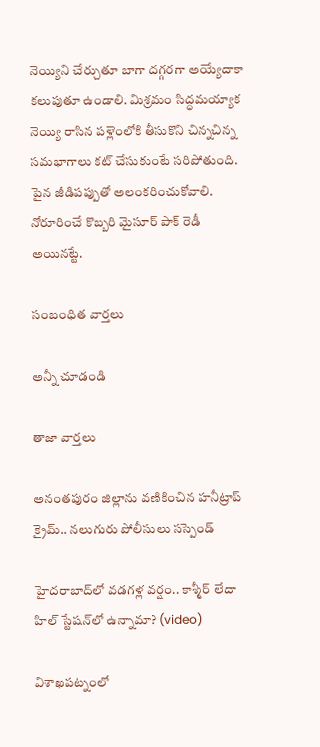నెయ్యిని చేర్చుతూ బాగా దగ్గరగా అయ్యేదాకా కలుపుతూ ఉండాలి. మిశ్రమం సిద్ధమయ్యాక నెయ్యి రాసిన పళ్లెంలోకి తీసుకొని చిన్నచిన్న సమభాగాలు కట్‌ చేసుకుంటే సరిపోతుంది. పైన జీడిపప్పుతో అలంకరించుకోవాలి. నోరూరించే కొబ్బరి మైసూర్ పాక్ రెడీ అయినట్టే.

సంబంధిత వార్తలు

అన్నీ చూడండి

తాజా వార్తలు

అనంతపురం జిల్లాను వణికించిన హనీట్రాప్ క్రైమ్.. నలుగురు పోలీసులు సస్పెండ్

హైదరాబాద్‌లో వడగళ్ల వర్షం.. కాశ్మీర్ లేదా హిల్ స్టేషన్‌లో ఉన్నామా? (video)

విశాఖపట్నంలో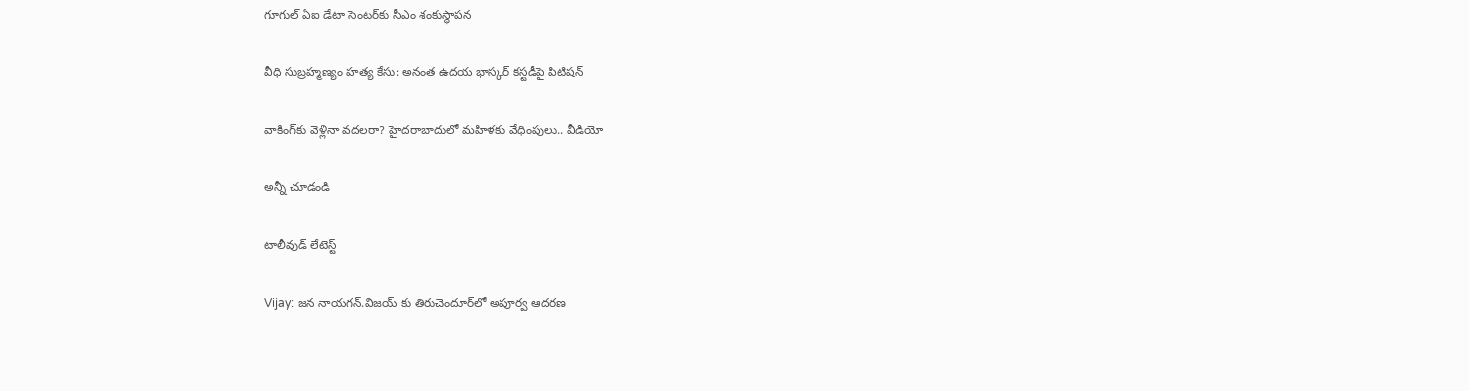గూగుల్ ఏఐ డేటా సెంటర్‌కు సీఎం శంకుస్థాపన

వీధి సుబ్రహ్మణ్యం హత్య కేసు: అనంత ఉదయ భాస్కర్‌ కస్టడీపై పిటిషన్

వాకింగ్‌కు వెళ్లినా వదలరా? హైదరాబాదులో మహిళకు వేధింపులు.. వీడియో

అన్నీ చూడండి

టాలీవుడ్ లేటెస్ట్

Vijay: జన నాయగన్.విజయ్ కు తిరుచెందూర్‌లో అపూర్వ ఆదరణ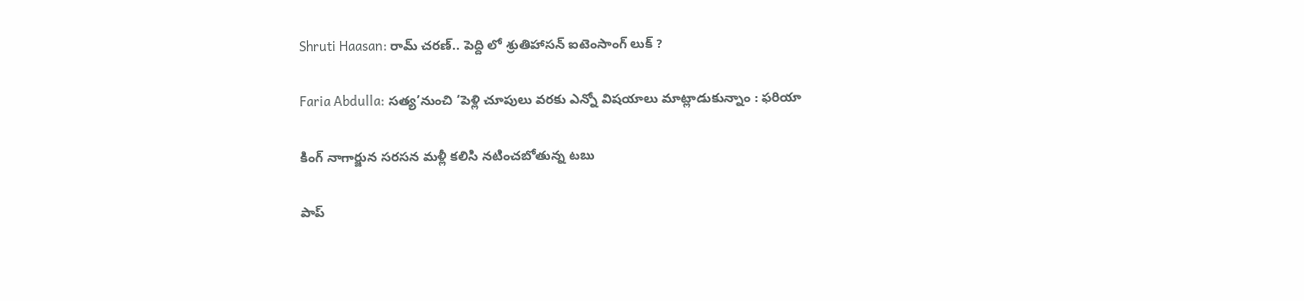Shruti Haasan: రామ్ చరణ్.. పెద్ది లో శ్రుతిహాసన్ ఐటెంసాంగ్ లుక్ ?

Faria Abdulla: సత్య’నుంచి ‘పెళ్లి చూపులు వరకు ఎన్నో విషయాలు మాట్లాడుకున్నాం : ఫరియా

కింగ్ నాగార్జున సరసన మళ్లీ కలిసి నటించబోతున్న టబు

పాప్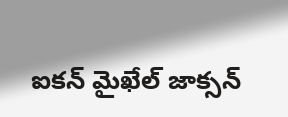ఐకన్ మైఖేల్ జాక్సన్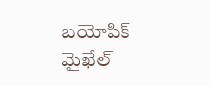బయోపిక్ మైఖేల్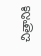చిత్రానికి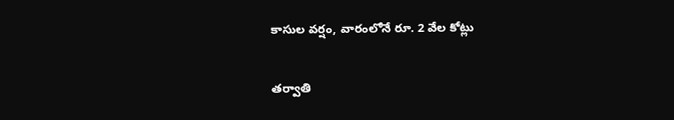కాసుల వర్షం, వారంలోనే రూ. 2 వేల కోట్లు

తర్వాతి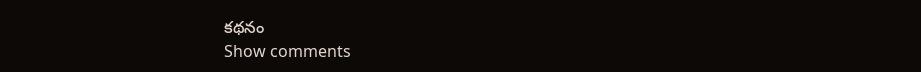కథనం
Show comments